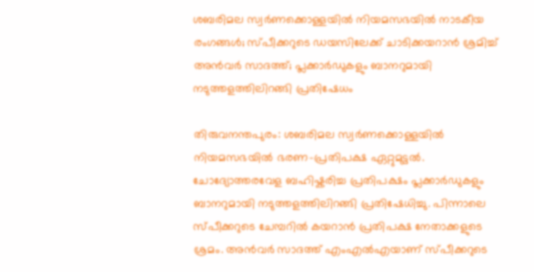ശബരിമല സ്വർണക്കൊള്ളയിൽ നിയമസഭയിൽ നാടകീയ രംഗങ്ങള്‍; സ്പീക്കറുടെ ഡയസിലേക്ക് ചാടിക്കയറാൻ ശ്രമിച്ച് അൻവർ സാദത്ത്; പ്ലക്കാർഡുകളും ബാനറുമായി നടുത്തളത്തിലിറങ്ങി പ്രതിഷേധം

തിരുവനന്തപുരം: ശബരിമല സ്വർണക്കൊള്ളയിൽ നിയമസഭയിൽ ഭരണ-പ്രതിപക്ഷ ഏറ്റുമുട്ടൽ. ചോദ്യോത്തരവേള ബഹിഷ്കരിച്ച പ്രതിപക്ഷം പ്ലക്കാർഡുകളും ബാനറുമായി നടുത്തളത്തിലിറങ്ങി പ്രതിഷേധിച്ചു. പിന്നാലെ സ്പീക്കറുടെ ചേമ്പറില്‍ കയറാൻ പ്രതിപക്ഷ നേതാക്കളുടെ ശ്രമം. അൻവർ സാദത്ത് എംഎല്‍എയാണ് സ്പീക്കറുടെ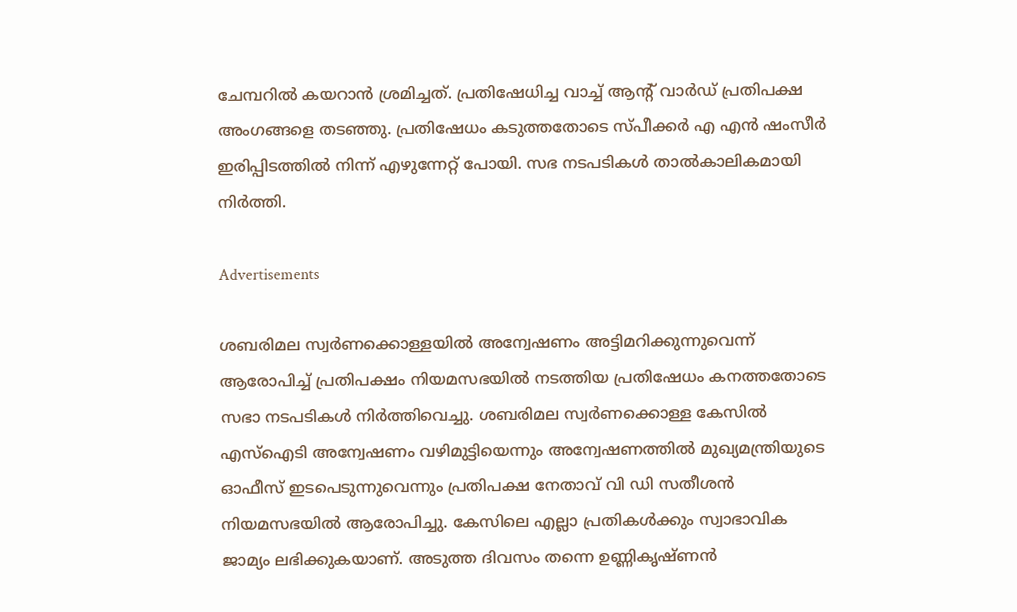ചേമ്പറില്‍ കയറാൻ ശ്രമിച്ചത്. പ്രതിഷേധിച്ച വാച്ച് ആൻ്റ് വാർഡ് പ്രതിപക്ഷ അംഗങ്ങളെ തടഞ്ഞു. പ്രതിഷേധം കടുത്തതോടെ സ്പീക്കര്‍ എ എൻ ഷംസീർ ഇരിപ്പിടത്തില്‍ നിന്ന് എഴുന്നേറ്റ് പോയി. സഭ നടപടികള്‍ താൽകാലികമായി നിർത്തി.

Advertisements

ശബരിമല സ്വർണക്കൊള്ളയിൽ അന്വേഷണം അട്ടിമറിക്കുന്നുവെന്ന് ആരോപിച്ച് പ്രതിപക്ഷം നിയമസഭയിൽ നടത്തിയ പ്രതിഷേധം കനത്തതോടെ സഭാ നടപടികൾ നിർത്തിവെച്ചു. ശബരിമല സ്വർണക്കൊള്ള കേസില്‍ എസ്ഐടി അന്വേഷണം വഴിമുട്ടിയെന്നും അന്വേഷണത്തിൽ മുഖ്യമന്ത്രിയുടെ ഓഫീസ് ഇടപെടുന്നുവെന്നും പ്രതിപക്ഷ നേതാവ് വി ഡി സതീശൻ നിയമസഭയില്‍ ആരോപിച്ചു. കേസിലെ എല്ലാ പ്രതികൾക്കും സ്വാഭാവിക ജാമ്യം ലഭിക്കുകയാണ്. അടുത്ത ദിവസം തന്നെ ഉണ്ണികൃഷ്ണൻ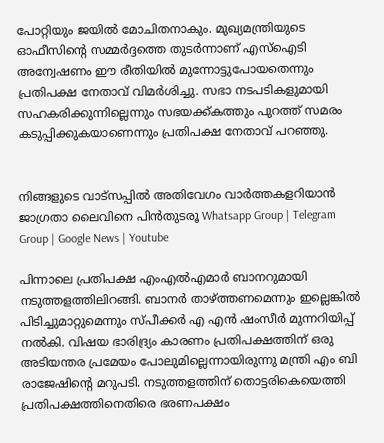പോറ്റിയും ജയിൽ മോചിതനാകും. മുഖ്യമന്ത്രിയുടെ ഓഫീസിന്റെ സമ്മർദ്ദത്തെ തുടർന്നാണ് എസ്‌ഐടി അന്വേഷണം ഈ രീതിയിൽ മുന്നോട്ടുപോയതെന്നും പ്രതിപക്ഷ നേതാവ് വിമര്‍ശിച്ചു. സഭാ നടപടികളുമായി സഹകരിക്കുന്നില്ലെന്നും സഭയക്ക്കത്തും പുറത്ത് സമരം കടുപ്പിക്കുകയാണെന്നും പ്രതിപക്ഷ നേതാവ് പറഞ്ഞു.


നിങ്ങളുടെ വാട്സപ്പിൽ അതിവേഗം വാർത്തകളറിയാൻ ജാഗ്രതാ ലൈവിനെ പിൻതുടരൂ Whatsapp Group | Telegram Group | Google News | Youtube

പിന്നാലെ പ്രതിപക്ഷ എംഎല്‍എമാര്‍ ബാനറുമായി നടുത്തളത്തിലിറങ്ങി. ബാനർ താഴ്ത്തണമെന്നും ഇല്ലെങ്കിൽ പിടിച്ചുമാറ്റുമെന്നും സ്പീക്കർ എ എൻ ഷംസീർ മുന്നറിയിപ്പ് നൽകി. വിഷയ ഭാരിദ്ര്യം കാരണം പ്രതിപക്ഷത്തിന് ഒരു അടിയന്തര പ്രമേയം പോലുമില്ലെന്നായിരുന്നു മന്ത്രി എം ബി രാജേഷിന്‍റെ മറുപടി. നടുത്തളത്തിന് തൊട്ടരികെയെത്തി പ്രതിപക്ഷത്തിനെതിരെ ഭരണപക്ഷം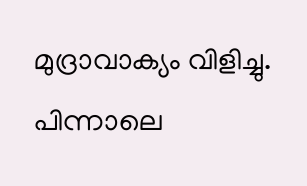മുദ്രാവാക്യം വിളിച്ചു. പിന്നാലെ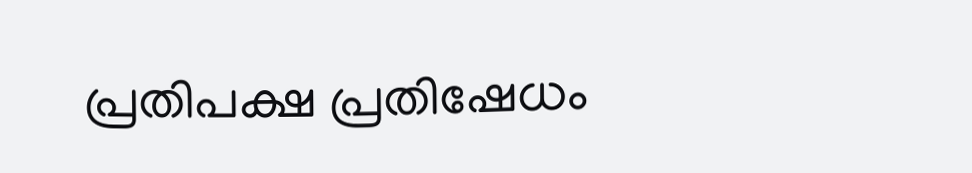പ്രതിപക്ഷ പ്രതിഷേധം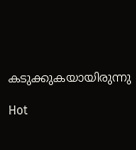കടുക്കുകയായിരുന്നു

Hot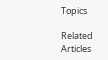Topics

Related Articles